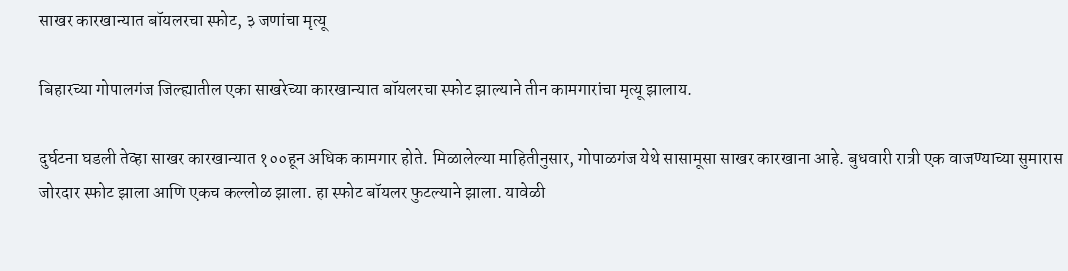साखर कारखान्यात बॉयलरचा स्फोट, ३ जणांचा मृत्यू

बिहारच्या गोपालगंज जिल्ह्यातील एका साखरेच्या कारखान्यात बॉयलरचा स्फोट झाल्याने तीन कामगारांचा मृत्यू झालाय.

दुर्घटना घडली तेव्हा साखर कारखान्यात १००हून अधिक कामगार होते. मिळालेल्या माहितीनुसार, गोपाळगंज येथे सासामूसा साखर कारखाना आहे. बुधवारी रात्री एक वाजण्याच्या सुमारास जोरदार स्फोट झाला आणि एकच कल्लोळ झाला. हा स्फोट बॉयलर फुटल्याने झाला. यावेळी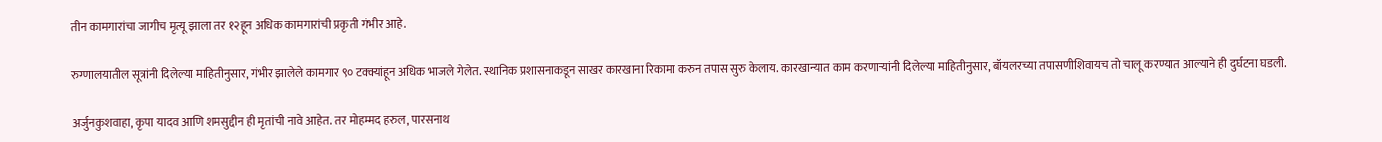तीन कामगारांचा जागीच मृत्यू झाला तर १२हून अधिक कामगारांची प्रकृती गंभीर आहे.

रुग्णालयातील सूत्रांनी दिलेल्या माहितीनुसार, गंभीर झालेले कामगार ९० टक्क्यांहून अधिक भाजले गेलेत. स्थानिक प्रशासनाकडून साखर कारखाना रिकामा करुन तपास सुरु केलाय. कारखान्यात काम करणाऱ्यांनी दिलेल्या माहितीनुसार, बॉयलरच्या तपासणीशिवायच तो चालू करण्यात आल्याने ही दुर्घटना घडली.

अर्जुनकुशवाहा, कृपा यादव आणि शमसुद्दीन ही मृतांची नावे आहेत. तर मोहम्मद हरुल, पारसनाथ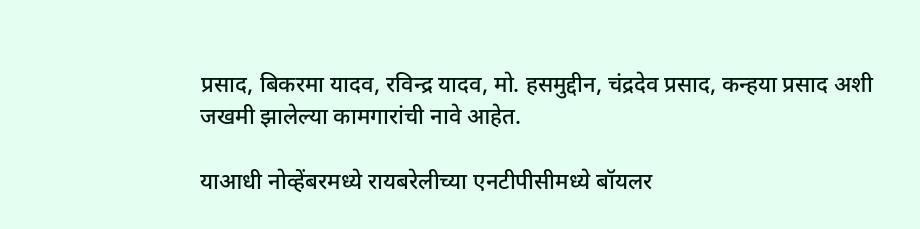प्रसाद, बिकरमा यादव, रविन्द्र यादव, मो. हसमुद्दीन, चंद्रदेव प्रसाद, कन्हया प्रसाद अशी जखमी झालेल्या कामगारांची नावे आहेत.

याआधी नोव्हेंबरमध्ये रायबरेलीच्या एनटीपीसीमध्ये बॉयलर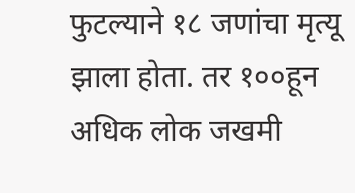फुटल्याने १८ जणांचा मृत्यू झाला होता. तर १००हून अधिक लोक जखमी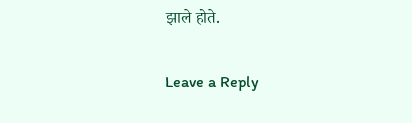झाले होते.

Leave a Reply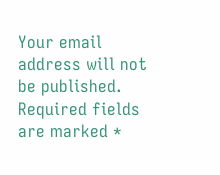Your email address will not be published. Required fields are marked *